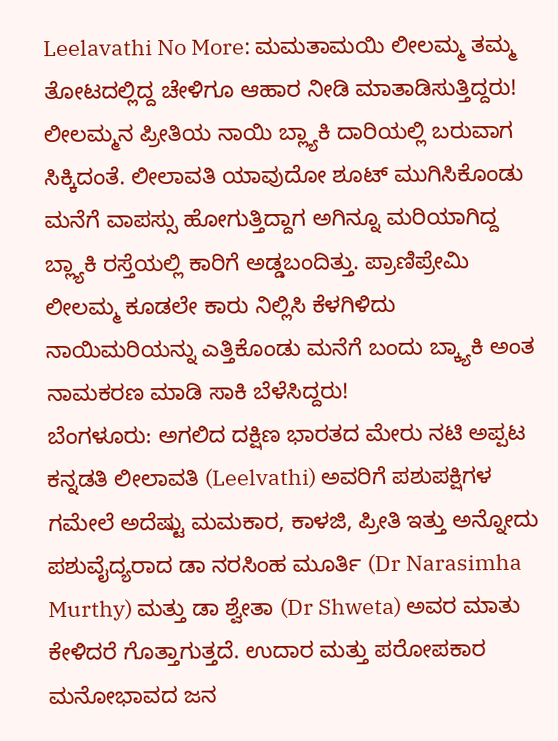Leelavathi No More: ಮಮತಾಮಯಿ ಲೀಲಮ್ಮ ತಮ್ಮ ತೋಟದಲ್ಲಿದ್ದ ಚೇಳಿಗೂ ಆಹಾರ ನೀಡಿ ಮಾತಾಡಿಸುತ್ತಿದ್ದರು!
ಲೀಲಮ್ಮನ ಪ್ರೀತಿಯ ನಾಯಿ ಬ್ಲ್ಯಾಕಿ ದಾರಿಯಲ್ಲಿ ಬರುವಾಗ ಸಿಕ್ಕಿದಂತೆ. ಲೀಲಾವತಿ ಯಾವುದೋ ಶೂಟ್ ಮುಗಿಸಿಕೊಂಡು ಮನೆಗೆ ವಾಪಸ್ಸು ಹೋಗುತ್ತಿದ್ದಾಗ ಅಗಿನ್ನೂ ಮರಿಯಾಗಿದ್ದ ಬ್ಲ್ಯಾಕಿ ರಸ್ತೆಯಲ್ಲಿ ಕಾರಿಗೆ ಅಡ್ಡಬಂದಿತ್ತು. ಪ್ರಾಣಿಪ್ರೇಮಿ ಲೀಲಮ್ಮ ಕೂಡಲೇ ಕಾರು ನಿಲ್ಲಿಸಿ ಕೆಳಗಿಳಿದು ನಾಯಿಮರಿಯನ್ನು ಎತ್ತಿಕೊಂಡು ಮನೆಗೆ ಬಂದು ಬ್ಕ್ಯಾಕಿ ಅಂತ ನಾಮಕರಣ ಮಾಡಿ ಸಾಕಿ ಬೆಳೆಸಿದ್ದರು!
ಬೆಂಗಳೂರು: ಅಗಲಿದ ದಕ್ಷಿಣ ಭಾರತದ ಮೇರು ನಟಿ ಅಪ್ಪಟ ಕನ್ನಡತಿ ಲೀಲಾವತಿ (Leelvathi) ಅವರಿಗೆ ಪಶುಪಕ್ಷಿಗಳ ಗಮೇಲೆ ಅದೆಷ್ಟು ಮಮಕಾರ, ಕಾಳಜಿ, ಪ್ರೀತಿ ಇತ್ತು ಅನ್ನೋದು ಪಶುವೈದ್ಯರಾದ ಡಾ ನರಸಿಂಹ ಮೂರ್ತಿ (Dr Narasimha Murthy) ಮತ್ತು ಡಾ ಶ್ವೇತಾ (Dr Shweta) ಅವರ ಮಾತು ಕೇಳಿದರೆ ಗೊತ್ತಾಗುತ್ತದೆ. ಉದಾರ ಮತ್ತು ಪರೋಪಕಾರ ಮನೋಭಾವದ ಜನ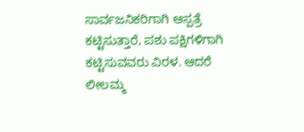ಸಾರ್ವಜನಿಕರಿಗಾಗಿ ಆಸ್ಪತ್ರೆ ಕಟ್ಟಿಸುತ್ತಾರೆ, ಪಶು ಪಕ್ಷಿಗಳಿಗಾಗಿ ಕಟ್ಟಿಸುವವರು ವಿರಳ. ಆದರೆ ಲೀಲಮ್ಮ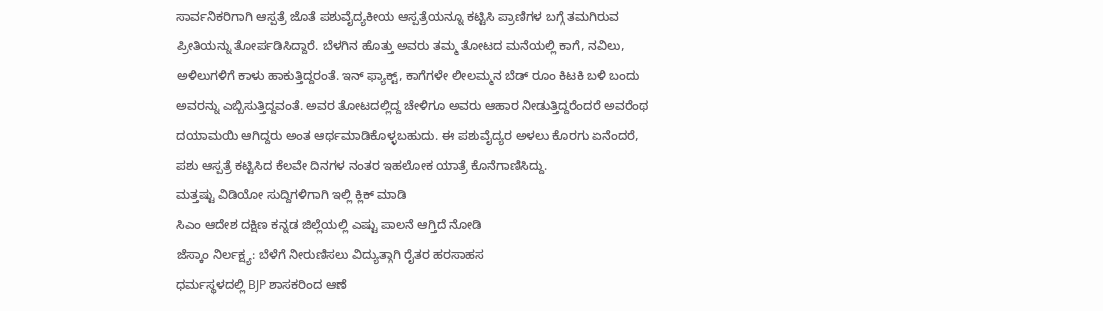ಸಾರ್ವನಿಕರಿಗಾಗಿ ಆಸ್ಪತ್ರೆ ಜೊತೆ ಪಶುವೈದ್ಯಕೀಯ ಆಸ್ಪತ್ರೆಯನ್ನೂ ಕಟ್ಟಿಸಿ ಪ್ರಾಣಿಗಳ ಬಗ್ಗೆ ತಮಗಿರುವ ಪ್ರೀತಿಯನ್ನು ತೋರ್ಪಡಿಸಿದ್ದಾರೆ. ಬೆಳಗಿನ ಹೊತ್ತು ಅವರು ತಮ್ಮ ತೋಟದ ಮನೆಯಲ್ಲಿ ಕಾಗೆ, ನವಿಲು, ಅಳಿಲುಗಳಿಗೆ ಕಾಳು ಹಾಕುತ್ತಿದ್ದರಂತೆ. ಇನ್ ಫ್ಯಾಕ್ಟ್, ಕಾಗೆಗಳೇ ಲೀಲಮ್ಮನ ಬೆಡ್ ರೂಂ ಕಿಟಕಿ ಬಳಿ ಬಂದು ಅವರನ್ನು ಎಬ್ಬಿಸುತ್ತಿದ್ದವಂತೆ. ಅವರ ತೋಟದಲ್ಲಿದ್ದ ಚೇಳಿಗೂ ಅವರು ಆಹಾರ ನೀಡುತ್ತಿದ್ದರೆಂದರೆ ಅವರೆಂಥ ದಯಾಮಯಿ ಆಗಿದ್ದರು ಅಂತ ಆರ್ಥಮಾಡಿಕೊಳ್ಳಬಹುದು. ಈ ಪಶುವೈದ್ಯರ ಅಳಲು ಕೊರಗು ಏನೆಂದರೆ, ಪಶು ಆಸ್ಪತ್ರೆ ಕಟ್ಟಿಸಿದ ಕೆಲವೇ ದಿನಗಳ ನಂತರ ಇಹಲೋಕ ಯಾತ್ರೆ ಕೊನೆಗಾಣಿಸಿದ್ದು.
ಮತ್ತಷ್ಟು ವಿಡಿಯೋ ಸುದ್ದಿಗಳಿಗಾಗಿ ಇಲ್ಲಿ ಕ್ಲಿಕ್ ಮಾಡಿ
ಸಿಎಂ ಆದೇಶ ದಕ್ಷಿಣ ಕನ್ನಡ ಜಿಲ್ಲೆಯಲ್ಲಿ ಎಷ್ಟು ಪಾಲನೆ ಆಗ್ತಿದೆ ನೋಡಿ
ಜೆಸ್ಕಾಂ ನಿರ್ಲಕ್ಷ್ಯ: ಬೆಳೆಗೆ ನೀರುಣಿಸಲು ವಿದ್ಯುತ್ಗಾಗಿ ರೈತರ ಹರಸಾಹಸ
ಧರ್ಮಸ್ಥಳದಲ್ಲಿ BJP ಶಾಸಕರಿಂದ ಆಣೆ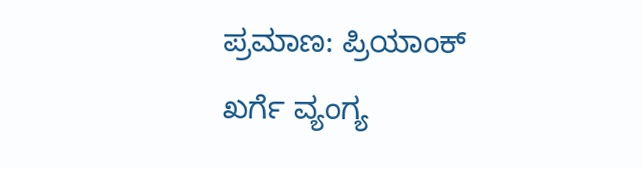ಪ್ರಮಾಣ: ಪ್ರಿಯಾಂಕ್ ಖರ್ಗೆ ವ್ಯಂಗ್ಯ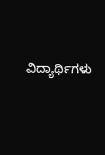ವಿದ್ಯಾರ್ಥಿಗಳು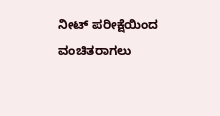ನೀಟ್ ಪರೀಕ್ಷೆಯಿಂದ ವಂಚಿತರಾಗಲು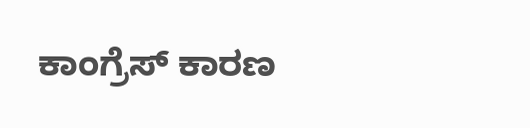ಕಾಂಗ್ರೆಸ್ ಕಾರಣ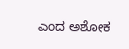ಎಂದ ಅಶೋಕ